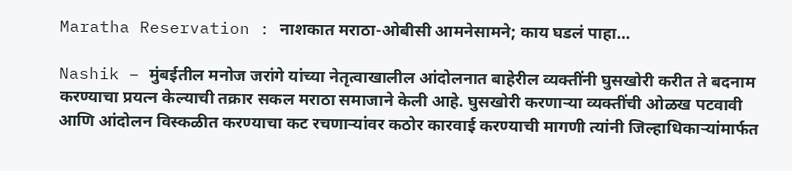Maratha Reservation : नाशकात मराठा-ओबीसी आमनेसामने; काय घडलं पाहा…

Nashik – मुंबईतील मनोज जरांगे यांच्या नेतृत्वाखालील आंदोलनात बाहेरील व्यक्तींनी घुसखोरी करीत ते बदनाम करण्याचा प्रयत्न केल्याची तक्रार सकल मराठा समाजाने केली आहे. घुसखोरी करणाऱ्या व्यक्तींची ओळख पटवावी आणि आंदोलन विस्कळीत करण्याचा कट रचणाऱ्यांवर कठोर कारवाई करण्याची मागणी त्यांनी जिल्हाधिकाऱ्यांमार्फत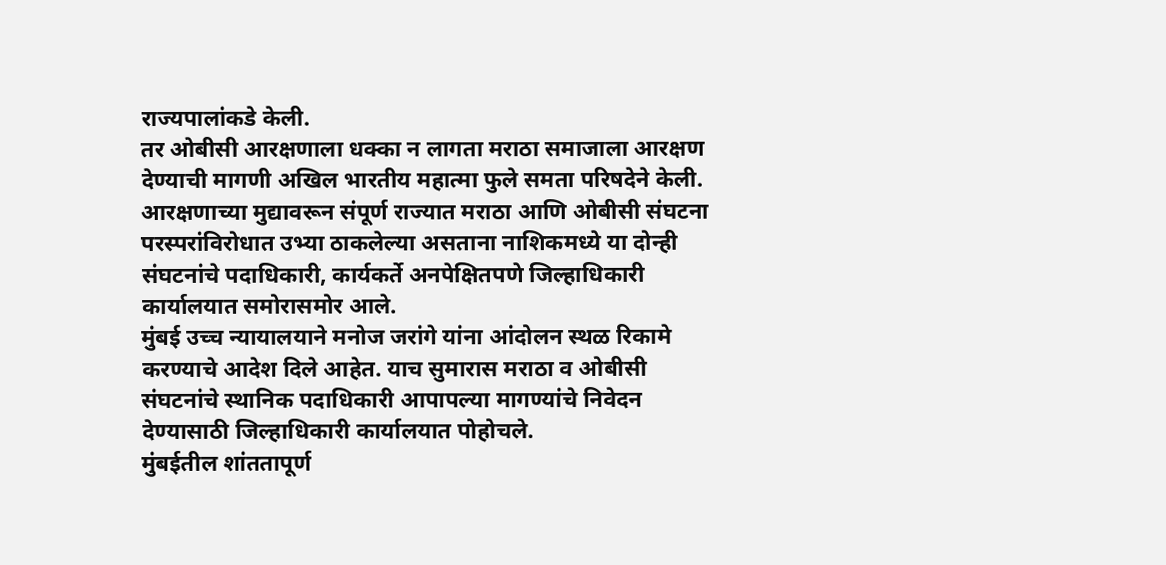राज्यपालांकडे केली.
तर ओबीसी आरक्षणाला धक्का न लागता मराठा समाजाला आरक्षण देण्याची मागणी अखिल भारतीय महात्मा फुले समता परिषदेने केली. आरक्षणाच्या मुद्यावरून संपूर्ण राज्यात मराठा आणि ओबीसी संघटना परस्परांविरोधात उभ्या ठाकलेल्या असताना नाशिकमध्ये या दोन्ही संघटनांचे पदाधिकारी, कार्यकर्ते अनपेक्षितपणे जिल्हाधिकारी कार्यालयात समोरासमोर आले.
मुंबई उच्च न्यायालयाने मनोज जरांगे यांना आंदोलन स्थळ रिकामे करण्याचे आदेश दिले आहेत. याच सुमारास मराठा व ओबीसी संघटनांचे स्थानिक पदाधिकारी आपापल्या मागण्यांचे निवेदन देण्यासाठी जिल्हाधिकारी कार्यालयात पोहोचले.
मुंबईतील शांततापूर्ण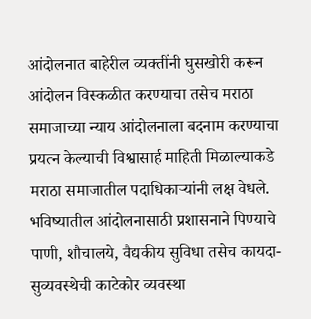आंदोलनात बाहेरील व्यक्तींनी घुसखोरी करून आंदोलन विस्कळीत करण्याचा तसेच मराठा समाजाच्या न्याय आंदोलनाला बदनाम करण्याचा प्रयत्न केल्याची विश्वासार्ह माहिती मिळाल्याकडे मराठा समाजातील पदाधिकाऱ्यांनी लक्ष वेधले.
भविष्यातील आंदोलनासाठी प्रशासनाने पिण्याचे पाणी, शौचालये, वैद्यकीय सुविधा तसेच कायदा-सुव्यवस्थेची काटेकोर व्यवस्था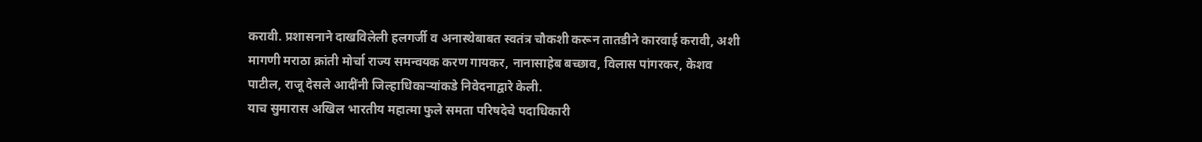करावी. प्रशासनाने दाखविलेली हलगर्जी व अनास्थेबाबत स्वतंत्र चौकशी करून तातडीने कारवाई करावी, अशी मागणी मराठा क्रांती मोर्चा राज्य समन्वयक करण गायकर, नानासाहेब बच्छाव, विलास पांगरकर, केशव पाटील, राजू देसले आदींनी जिल्हाधिकाऱ्यांकडे निवेदनाद्वारे केली.
याच सुमारास अखिल भारतीय महात्मा फुले समता परिषदेचे पदाधिकारी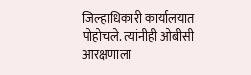जिल्हाधिकारी कार्यालयात पोहोचले. त्यांनीही ओबीसी आरक्षणाला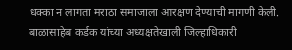धक्का न लागता मराठा समाजाला आरक्षण देण्याची मागणी केली. बाळासाहेब कर्डक यांच्या अध्यक्षतेखाली जिल्हाधिकारी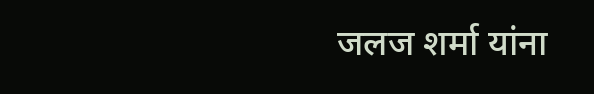जलज शर्मा यांना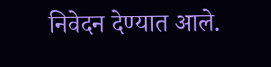निवेदन देण्यात आले.